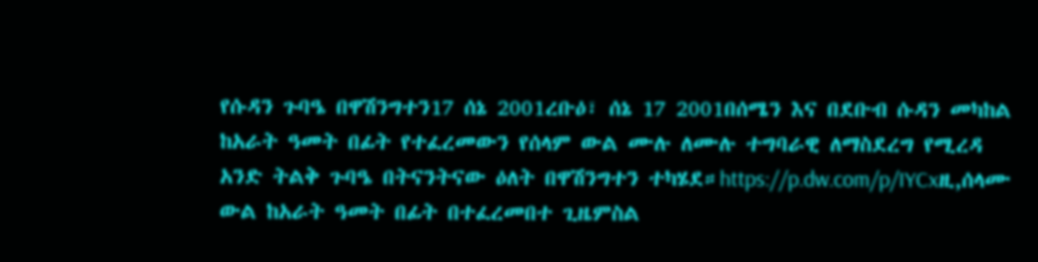የሱዳን ጉባዔ በዋሽንግተን17 ሰኔ 2001ረቡዕ፣ ሰኔ 17 2001በሰሜን እና በደቡብ ሱዳን መካከል ከአራት ዓመት በፊት የተፈረመውን የሰላም ውል ሙሉ ለሙሉ ተግባራዊ ለማስደረግ የሚረዳ አንድ ትልቅ ጉባዔ በትናንትናው ዕለት በዋሽንግተን ተካሄደ።https://p.dw.com/p/IYCxዚ,ሰላሙ ውል ከአራት ዓመት በፊት በተፈረመበተ ጊዜምስል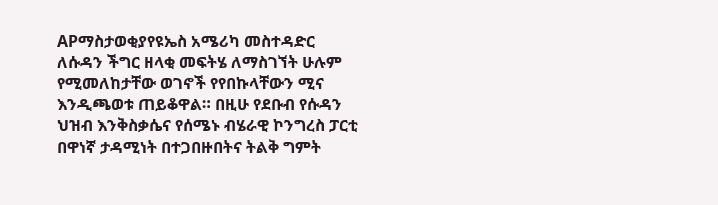APማስታወቂያየዩኤስ አሜሪካ መስተዳድር ለሱዳን ችግር ዘላቂ መፍትሄ ለማስገኘት ሁሉም የሚመለከታቸው ወገኖች የየበኩላቸውን ሚና እንዲጫወቱ ጠይቆዋል። በዚሁ የደቡብ የሱዳን ህዝብ እንቅስቃሴና የሰሜኑ ብሄራዊ ኮንግረስ ፓርቲ በዋነኛ ታዳሚነት በተጋበዙበትና ትልቅ ግምት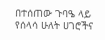በተሰጠው ጉባዔ ላይ የሰላሳ ሁለት ሀገሮችና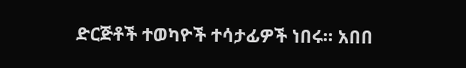ድርጅቶች ተወካዮች ተሳታፊዎች ነበሩ። አበበ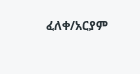ፈለቀ/አርያም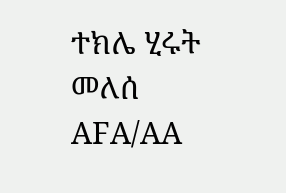ተክሌ ሂሩት መለሰ AFA/AA